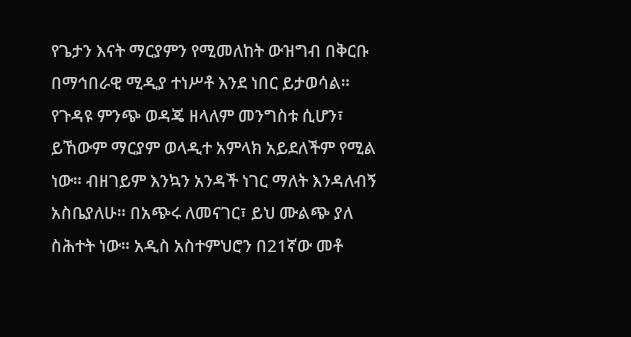የጌታን እናት ማርያምን የሚመለከት ውዝግብ በቅርቡ በማኅበራዊ ሚዲያ ተነሥቶ እንደ ነበር ይታወሳል። የጉዳዩ ምንጭ ወዳጄ ዘላለም መንግስቱ ሲሆን፣ ይኸውም ማርያም ወላዲተ አምላክ አይደለችም የሚል ነው። ብዘገይም እንኳን አንዳች ነገር ማለት እንዳለብኝ አስቤያለሁ። በአጭሩ ለመናገር፣ ይህ ሙልጭ ያለ ስሕተት ነው። አዲስ አስተምህሮን በ21ኛው መቶ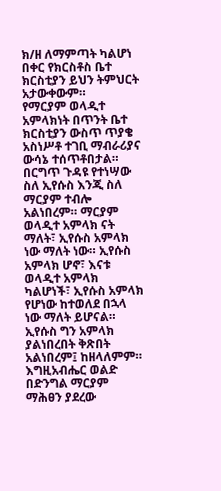ክ/ዘ ለማምጣት ካልሆነ በቀር የክርስቶስ ቤተ ክርስቲያን ይህን ትምህርት አታውቀውም።
የማርያም ወላዲተ አምላክነት በጥንት ቤተ ክርስቲያን ውስጥ ጥያቄ አስነሥቶ ተገቢ ማብራሪያና ውሳኔ ተሰጥቶበታል። በርግጥ ጉዳዩ የተነሣው ስለ ኢየሱስ እንጂ ስለ ማርያም ተብሎ አልነበረም። ማርያም ወላዲተ አምላክ ናት ማለት፣ ኢየሱስ አምላክ ነው ማለት ነው። ኢየሱስ አምላክ ሆኖ፣ እናቱ ወላዲተ አምላክ ካልሆነች፣ ኢየሱስ አምላክ የሆነው ከተወለደ በኋላ ነው ማለት ይሆናል። ኢየሱስ ግን አምላክ ያልነበረበት ቅጽበት አልነበረም፤ ከዘላለምም።
እግዚአብሔር ወልድ በድንግል ማርያም ማሕፀን ያደረው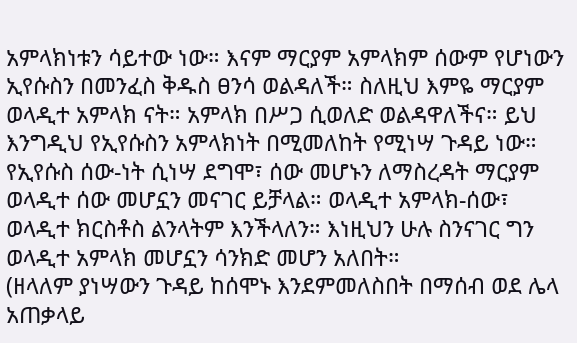አምላክነቱን ሳይተው ነው። እናም ማርያም አምላክም ሰውም የሆነውን ኢየሱስን በመንፈስ ቅዱስ ፀንሳ ወልዳለች። ስለዚህ እምዬ ማርያም ወላዲተ አምላክ ናት። አምላክ በሥጋ ሲወለድ ወልዳዋለችና። ይህ እንግዲህ የኢየሱስን አምላክነት በሚመለከት የሚነሣ ጉዳይ ነው።
የኢየሱስ ሰው-ነት ሲነሣ ደግሞ፣ ሰው መሆኑን ለማስረዳት ማርያም ወላዲተ ሰው መሆኗን መናገር ይቻላል። ወላዲተ አምላክ-ሰው፣ ወላዲተ ክርስቶስ ልንላትም እንችላለን። እነዚህን ሁሉ ስንናገር ግን ወላዲተ አምላክ መሆኗን ሳንክድ መሆን አለበት።
(ዘላለም ያነሣውን ጉዳይ ከሰሞኑ እንደምመለስበት በማሰብ ወደ ሌላ አጠቃላይ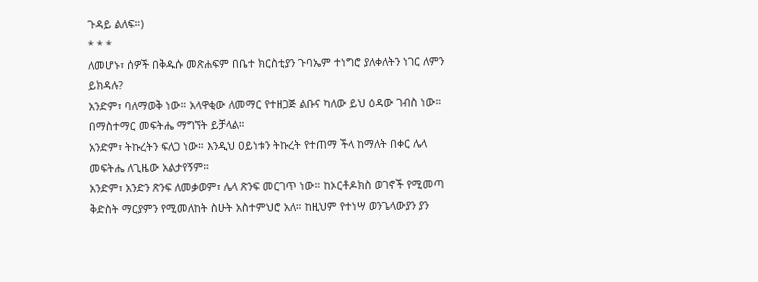ጉዳይ ልለፍ።)
* * *
ለመሆኑ፣ ሰዎች በቅዱሱ መጽሐፍም በቤተ ክርስቲያን ጉባኤም ተነግሮ ያለቀለትን ነገር ለምን ይክዳሉ?
አንድም፣ ባለማወቅ ነው። አላዋቂው ለመማር የተዘጋጅ ልቡና ካለው ይህ ዕዳው ገብስ ነው። በማስተማር መፍትሔ ማግኘት ይቻላል።
አንድም፣ ትኩረትን ፍለጋ ነው። እንዲህ ዐይነቱን ትኩረት የተጠማ ችላ ከማለት በቀር ሌላ መፍትሔ ለጊዜው አልታየኝም።
አንድም፣ አንድን ጽንፍ ለመቃወም፣ ሌላ ጽንፍ መርገጥ ነው። ከኦርቶዶክስ ወገኖች የሚመጣ ቅድስት ማርያምን የሚመለከት ስሁት አስተምህሮ አለ። ከዚህም የተነሣ ወንጌላውያን ያን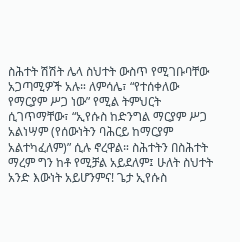ስሕተት ሽሽት ሌላ ስህተት ውስጥ የሚገቡባቸው አጋጣሚዎች አሉ። ለምሳሌ፣ “የተሰቀለው የማርያም ሥጋ ነው” የሚል ትምህርት ሲገጥማቸው፣ “ኢየሱስ ከድንግል ማርያም ሥጋ አልነሣም (የሰውነትን ባሕርይ ከማርያም አልተካፈለም)” ሲሉ ኖረዋል። ስሕተትን በስሕተት ማረም ግን ከቶ የሚቻል አይደለም፤ ሁለት ስህተት አንድ እውነት አይሆንምና! ጌታ ኢየሱስ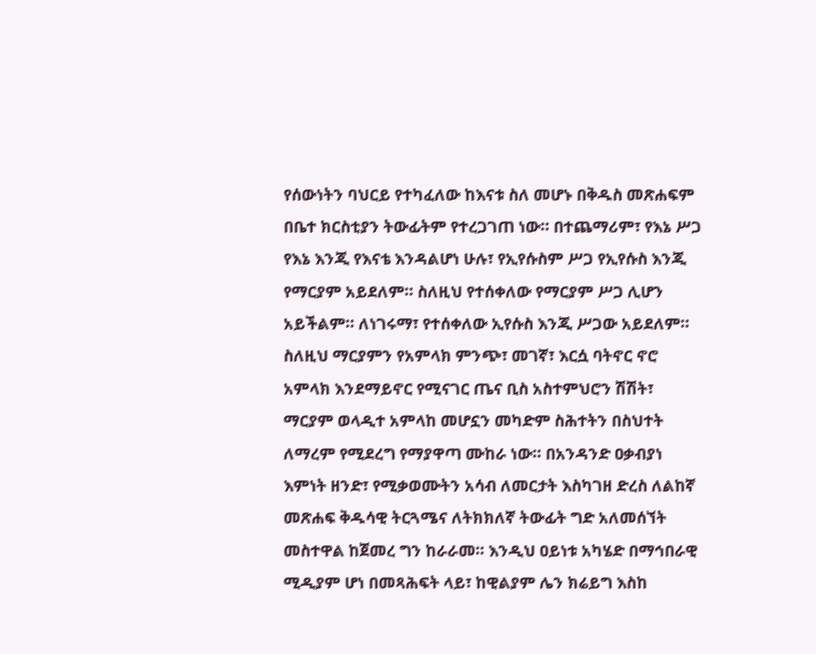የሰውነትን ባህርይ የተካፈለው ከእናቱ ስለ መሆኑ በቅዱስ መጽሐፍም በቤተ ክርስቲያን ትውፊትም የተረጋገጠ ነው። በተጨማሪም፣ የእኔ ሥጋ የእኔ እንጂ የእናቴ እንዳልሆነ ሁሉ፣ የኢየሱስም ሥጋ የኢየሱስ እንጂ የማርያም አይደለም። ስለዚህ የተሰቀለው የማርያም ሥጋ ሊሆን አይችልም። ለነገሩማ፣ የተሰቀለው ኢየሱስ እንጂ ሥጋው አይደለም።
ስለዚህ ማርያምን የአምላክ ምንጭ፣ መገኛ፣ እርሷ ባትኖር ኖሮ አምላክ እንደማይኖር የሚናገር ጤና ቢስ አስተምህሮን ሽሽት፣ ማርያም ወላዲተ አምላከ መሆኗን መካድም ስሕተትን በስህተት ለማረም የሚደረግ የማያዋጣ ሙከራ ነው። በአንዳንድ ዐቃብያነ እምነት ዘንድ፣ የሚቃወሙትን አሳብ ለመርታት እስካገዘ ድረስ ለልከኛ መጽሐፍ ቅዱሳዊ ትርጓሜና ለትክክለኛ ትውፊት ግድ አለመሰኘት መስተዋል ከጀመረ ግን ከራራመ። እንዲህ ዐይነቱ አካሄድ በማኅበራዊ ሚዲያም ሆነ በመጻሕፍት ላይ፣ ከዊልያም ሌን ክሬይግ እስከ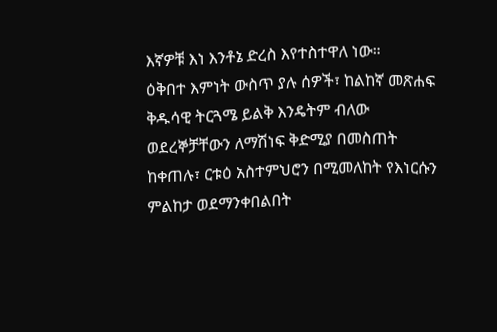እኛዎቹ እነ እንቶኔ ድረስ እየተስተዋለ ነው።
ዕቅበተ እምነት ውስጥ ያሉ ሰዎች፣ ከልከኛ መጽሐፍ ቅዱሳዊ ትርጓሜ ይልቅ እንዴትም ብለው ወደረኞቻቸውን ለማሽነፍ ቅድሚያ በመስጠት ከቀጠሉ፣ ርቱዕ አስተምህሮን በሚመለከት የእነርሱን ምልከታ ወደማንቀበልበት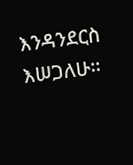እንዳንደርስ እሠጋለሁ።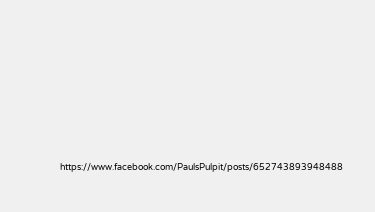https://www.facebook.com/PaulsPulpit/posts/652743893948488